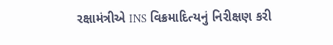રક્ષામંત્રીએ INS વિક્રમાદિત્યનું નિરીક્ષણ કરી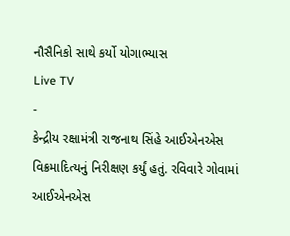નૌસૈનિકો સાથે કર્યો યોગાભ્યાસ
Live TV
-
કેન્દ્રીય રક્ષામંત્રી રાજનાથ સિંહે આઈએનએસ વિક્રમાદિત્યનું નિરીક્ષણ કર્યું હતું. રવિવારે ગોવામાં આઈએનએસ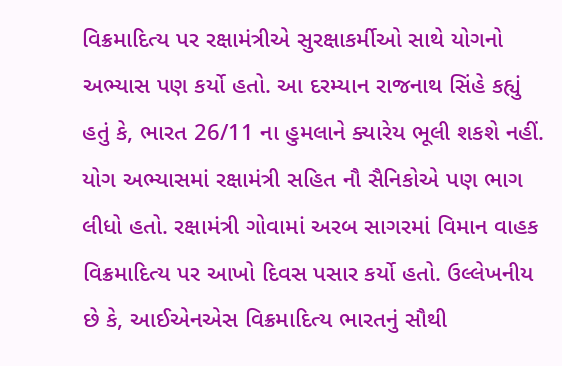વિક્રમાદિત્ય પર રક્ષામંત્રીએ સુરક્ષાકર્મીઓ સાથે યોગનો અભ્યાસ પણ કર્યો હતો. આ દરમ્યાન રાજનાથ સિંહે કહ્યું હતું કે, ભારત 26/11 ના હુમલાને ક્યારેય ભૂલી શકશે નહીં.
યોગ અભ્યાસમાં રક્ષામંત્રી સહિત નૌ સૈનિકોએ પણ ભાગ લીધો હતો. રક્ષામંત્રી ગોવામાં અરબ સાગરમાં વિમાન વાહક વિક્રમાદિત્ય પર આખો દિવસ પસાર કર્યો હતો. ઉલ્લેખનીય છે કે, આઈએનએસ વિક્રમાદિત્ય ભારતનું સૌથી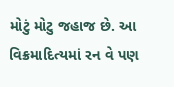મોટું મોટુ જહાજ છે. આ વિક્રમાદિત્યમાં રન વે પણ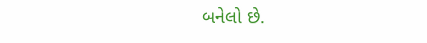બનેલો છે.